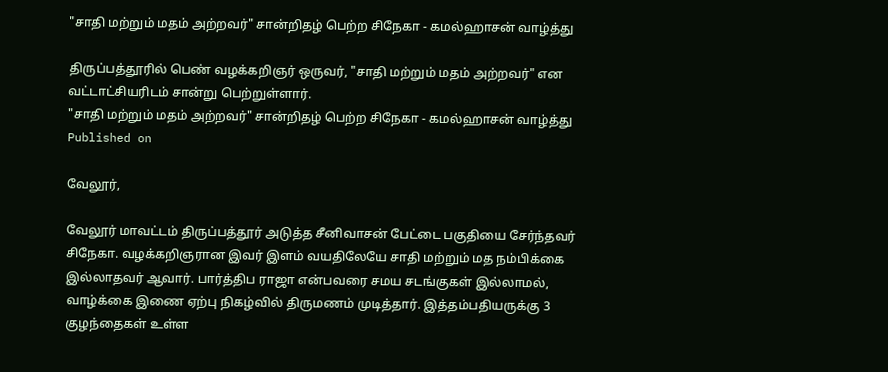"சாதி மற்றும் மதம் அற்றவர்" சான்றிதழ் பெற்ற சிநேகா - கமல்ஹாசன் வாழ்த்து

திருப்பத்தூரில் பெண் வழக்கறிஞர் ஒருவர், "சாதி மற்றும் மதம் அற்றவர்" என வட்டாட்சியரிடம் சான்று பெற்றுள்ளார்.
"சாதி மற்றும் மதம் அற்றவர்" சான்றிதழ் பெற்ற சிநேகா - கமல்ஹாசன் வாழ்த்து
Published on

வேலூர்,

வேலூர் மாவட்டம் திருப்பத்தூர் அடுத்த சீனிவாசன் பேட்டை பகுதியை சேர்ந்தவர் சிநேகா. வழக்கறிஞரான இவர் இளம் வயதிலேயே சாதி மற்றும் மத நம்பிக்கை இல்லாதவர் ஆவார். பார்த்திப ராஜா என்பவரை சமய சடங்குகள் இல்லாமல், வாழ்க்கை இணை ஏற்பு நிகழ்வில் திருமணம் முடித்தார். இத்தம்பதியருக்கு 3 குழந்தைகள் உள்ள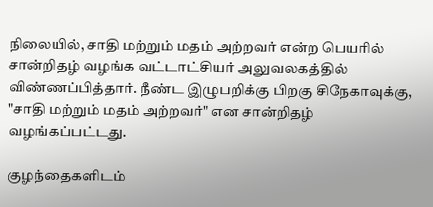நிலையில், சாதி மற்றும் மதம் அற்றவர் என்ற பெயரில் சான்றிதழ் வழங்க வட்டாட்சியர் அலுவலகத்தில் விண்ணப்பித்தார். நீண்ட இழுபறிக்கு பிறகு சிநேகாவுக்கு, "சாதி மற்றும் மதம் அற்றவர்" என சான்றிதழ் வழங்கப்பட்டது.

குழந்தைகளிடம்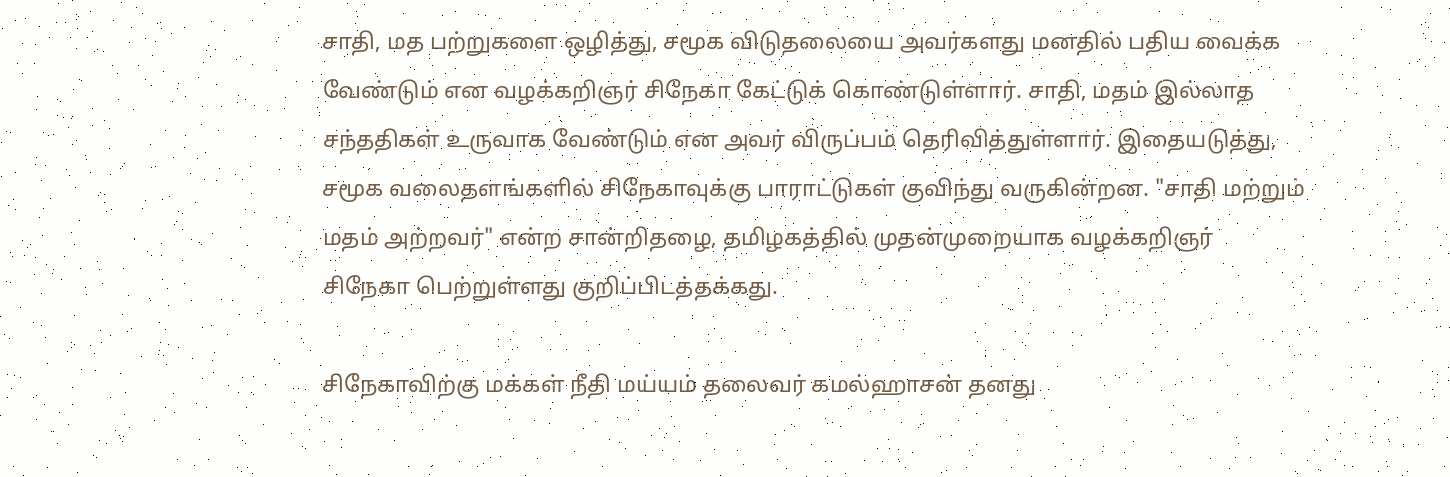சாதி, மத பற்றுகளை ஒழித்து, சமூக விடுதலையை அவர்களது மனதில் பதிய வைக்க வேண்டும் என வழக்கறிஞர் சிநேகா கேட்டுக் கொண்டுள்ளார். சாதி, மதம் இல்லாத சந்ததிகள் உருவாக வேண்டும் என அவர் விருப்பம் தெரிவித்துள்ளார். இதையடுத்து, சமூக வலைதளங்களில் சிநேகாவுக்கு பாராட்டுகள் குவிந்து வருகின்றன. "சாதி மற்றும் மதம் அற்றவர்" என்ற சான்றிதழை, தமிழகத்தில் முதன்முறையாக வழக்கறிஞர் சிநேகா பெற்றுள்ளது குறிப்பிடத்தக்கது.

சிநேகாவிற்கு மக்கள் நீதி மய்யம் தலைவர் கமல்ஹாசன் தனது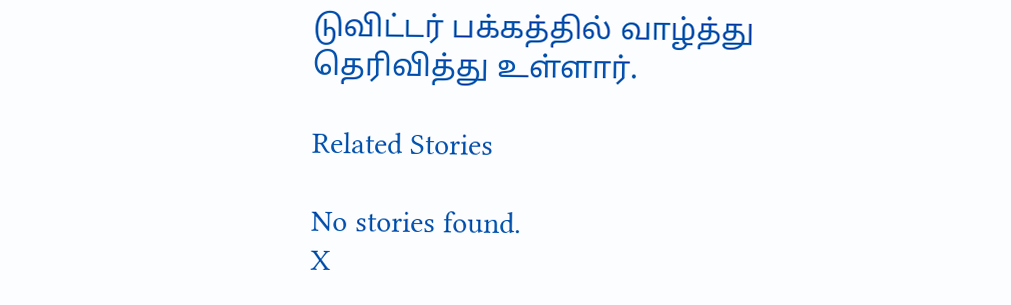டுவிட்டர் பக்கத்தில் வாழ்த்து தெரிவித்து உள்ளார்.

Related Stories

No stories found.
X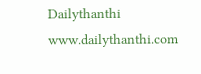Dailythanthi
www.dailythanthi.com